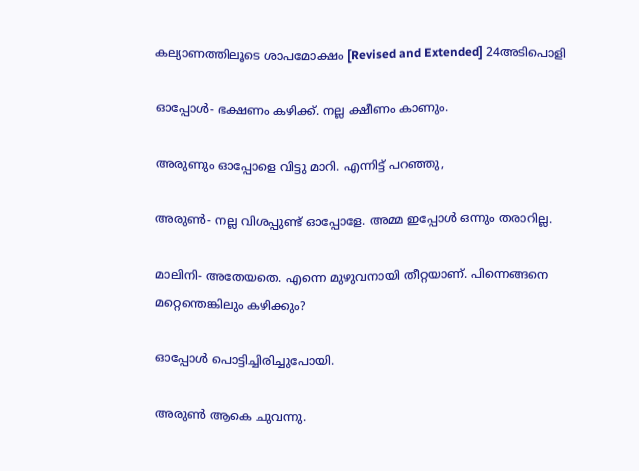കല്യാണത്തിലൂടെ ശാപമോക്ഷം [Revised and Extended] 24അടിപൊളി

ഓപ്പോൾ- ഭക്ഷണം കഴിക്ക്. നല്ല ക്ഷീണം കാണും.

അരുണും ഓപ്പോളെ വിട്ടു മാറി. എന്നിട്ട് പറഞ്ഞു,

അരുൺ- നല്ല വിശപ്പുണ്ട് ഓപ്പോളേ. അമ്മ ഇപ്പോൾ ഒന്നും തരാറില്ല.

മാലിനി- അതേയതെ. എന്നെ മുഴുവനായി തീറ്റയാണ്‌. പിന്നെങ്ങനെ മറ്റെന്തെങ്കിലും കഴിക്കും?

ഓപ്പോൾ പൊട്ടിച്ചിരിച്ചുപോയി.

അരുൺ ആകെ ചുവന്നു.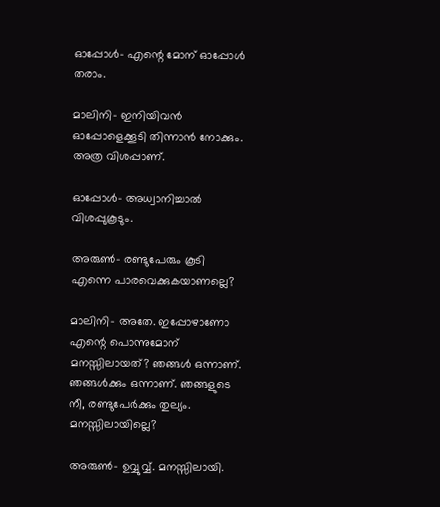ഓപ്പോൾ- എന്റെ മോന്‌ ഓപ്പോൾ തരാം.

മാലിനി- ഇനിയിവൻ ഓപ്പോളെക്കൂടി തിന്നാൻ നോക്കും. അത്ര വിശപ്പാണ്‌.

ഓപ്പോൾ- അധ്വാനിച്ചാൽ വിശപ്പുകൂടും.

അരുൺ- രണ്ടുപേരും കൂടി എന്നെ പാരവെക്കുകയാണല്ലെ?

മാലിനി- അതേ. ഇപ്പോഴാണോ എന്റെ പൊന്നുമോന്‌ മനസ്സിലായത്? ഞങ്ങൾ ഒന്നാണ്‌. ഞങ്ങൾക്കും ഒന്നാണ്‌. ഞങ്ങളുടെ നീ, രണ്ടുപേർക്കും തുല്യം. മനസ്സിലായില്ലെ?

അരുൺ- ഉവ്വുവ്വ്. മനസ്സിലായി.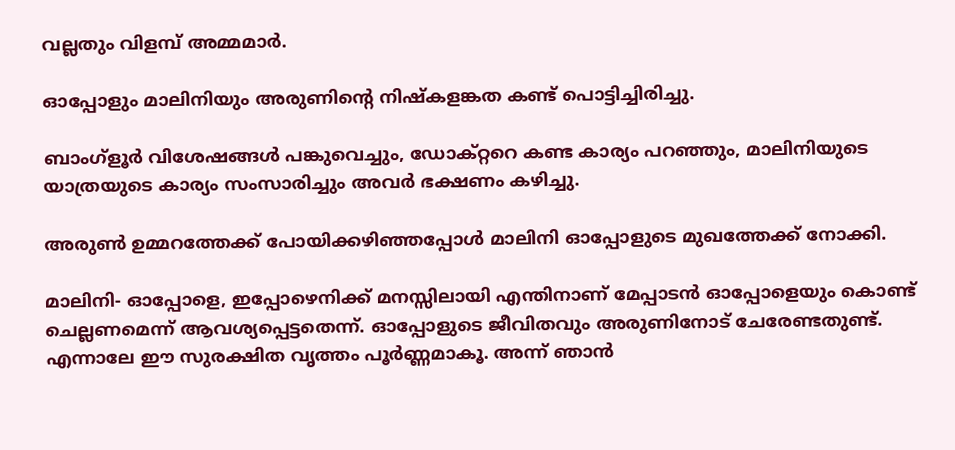വല്ലതും വിളമ്പ് അമ്മമാർ.

ഓപ്പോളും മാലിനിയും അരുണിന്റെ നിഷ്കളങ്കത കണ്ട് പൊട്ടിച്ചിരിച്ചു.

ബാംഗ്ളൂർ വിശേഷങ്ങൾ പങ്കുവെച്ചും, ഡോക്റ്ററെ കണ്ട കാര്യം പറഞ്ഞും, മാലിനിയുടെ യാത്രയുടെ കാര്യം സംസാരിച്ചും അവർ ഭക്ഷണം കഴിച്ചു.

അരുൺ ഉമ്മറത്തേക്ക് പോയിക്കഴിഞ്ഞപ്പോൾ മാലിനി ഓപ്പോളുടെ മുഖത്തേക്ക് നോക്കി.

മാലിനി- ഓപ്പോളെ, ഇപ്പോഴെനിക്ക് മനസ്സിലായി എന്തിനാണ്‌ മേപ്പാടൻ ഓപ്പോളെയും കൊണ്ട് ചെല്ലണമെന്ന് ആവശ്യപ്പെട്ടതെന്ന്. ഓപ്പോളുടെ ജീവിതവും അരുണിനോട് ചേരേണ്ടതുണ്ട്. എന്നാലേ ഈ സുരക്ഷിത വൃത്തം പൂർണ്ണമാകൂ. അന്ന് ഞാൻ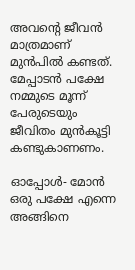അവന്റെ ജീവൻ മാത്രമാണ്‌ മുൻപിൽ കണ്ടത്. മേപ്പാടൻ പക്ഷേ നമ്മുടെ മൂന്ന് പേരുടെയും ജീവിതം മുൻകൂട്ടി കണ്ടുകാണണം.

ഓപ്പോൾ- മോൻ ഒരു പക്ഷേ എന്നെ അങ്ങിനെ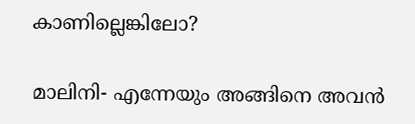കാണില്ലെങ്കിലോ?

മാലിനി- എന്നേയും അങ്ങിനെ അവൻ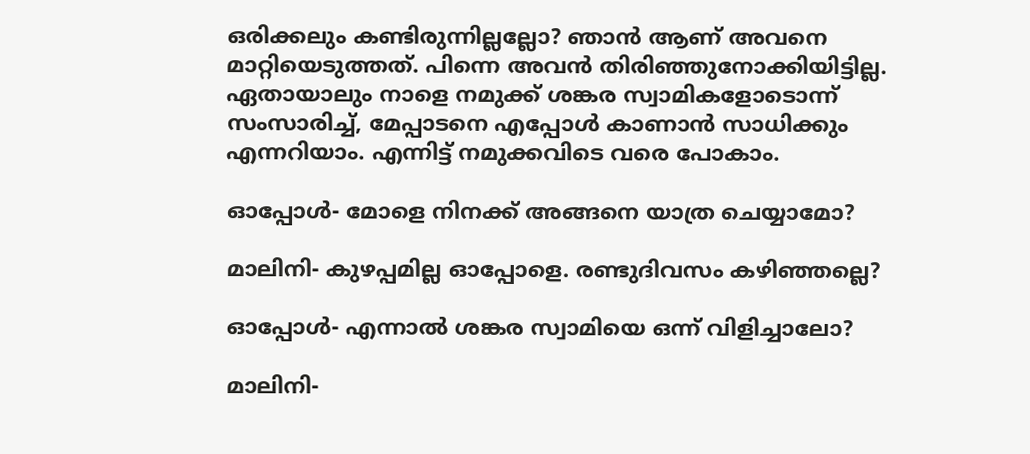ഒരിക്കലും കണ്ടിരുന്നില്ലല്ലോ? ഞാൻ ആണ്‌ അവനെ മാറ്റിയെടുത്തത്. പിന്നെ അവൻ തിരിഞ്ഞുനോക്കിയിട്ടില്ല. ഏതായാലും നാളെ നമുക്ക് ശങ്കര സ്വാമികളോടൊന്ന് സംസാരിച്ച്, മേപ്പാടനെ എപ്പോൾ കാണാൻ സാധിക്കും എന്നറിയാം. എന്നിട്ട് നമുക്കവിടെ വരെ പോകാം.

ഓപ്പോൾ- മോളെ നിനക്ക് അങ്ങനെ യാത്ര ചെയ്യാമോ?

മാലിനി- കുഴപ്പമില്ല ഓപ്പോളെ. രണ്ടുദിവസം കഴിഞ്ഞല്ലെ?

ഓപ്പോൾ- എന്നാൽ ശങ്കര സ്വാമിയെ ഒന്ന് വിളിച്ചാലോ?

മാലിനി-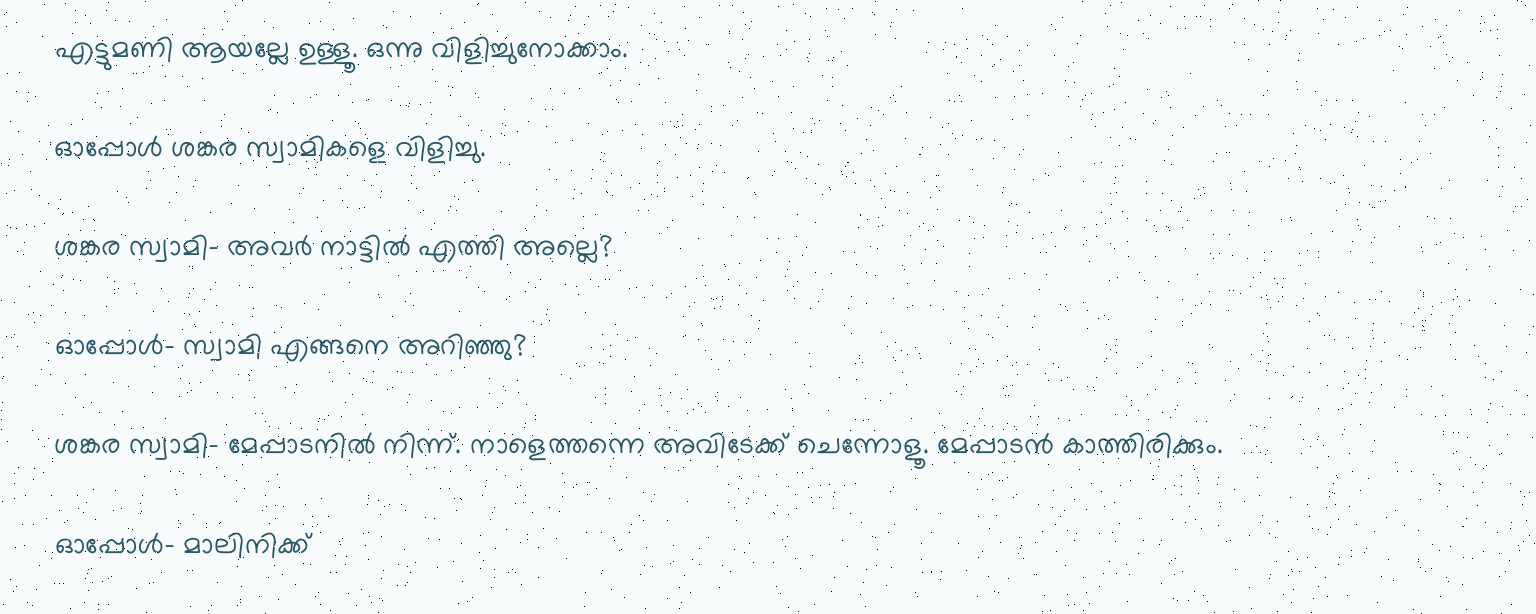എട്ടുമണി ആയല്ലേ ഉള്ളൂ. ഒന്നു വിളിച്ചുനോക്കാം.

ഓപ്പോൾ ശങ്കര സ്വാമികളെ വിളിച്ചു.

ശങ്കര സ്വാമി- അവർ നാട്ടിൽ എത്തി അല്ലെ?

ഓപ്പോൾ- സ്വാമി എങ്ങനെ അറിഞ്ഞു?

ശങ്കര സ്വാമി- മേപ്പാടനിൽ നിന്ന്. നാളെത്തന്നെ അവിടേക്ക് ചെന്നോളൂ. മേപ്പാടൻ കാത്തിരിക്കും.

ഓപ്പോൾ- മാലിനിക്ക്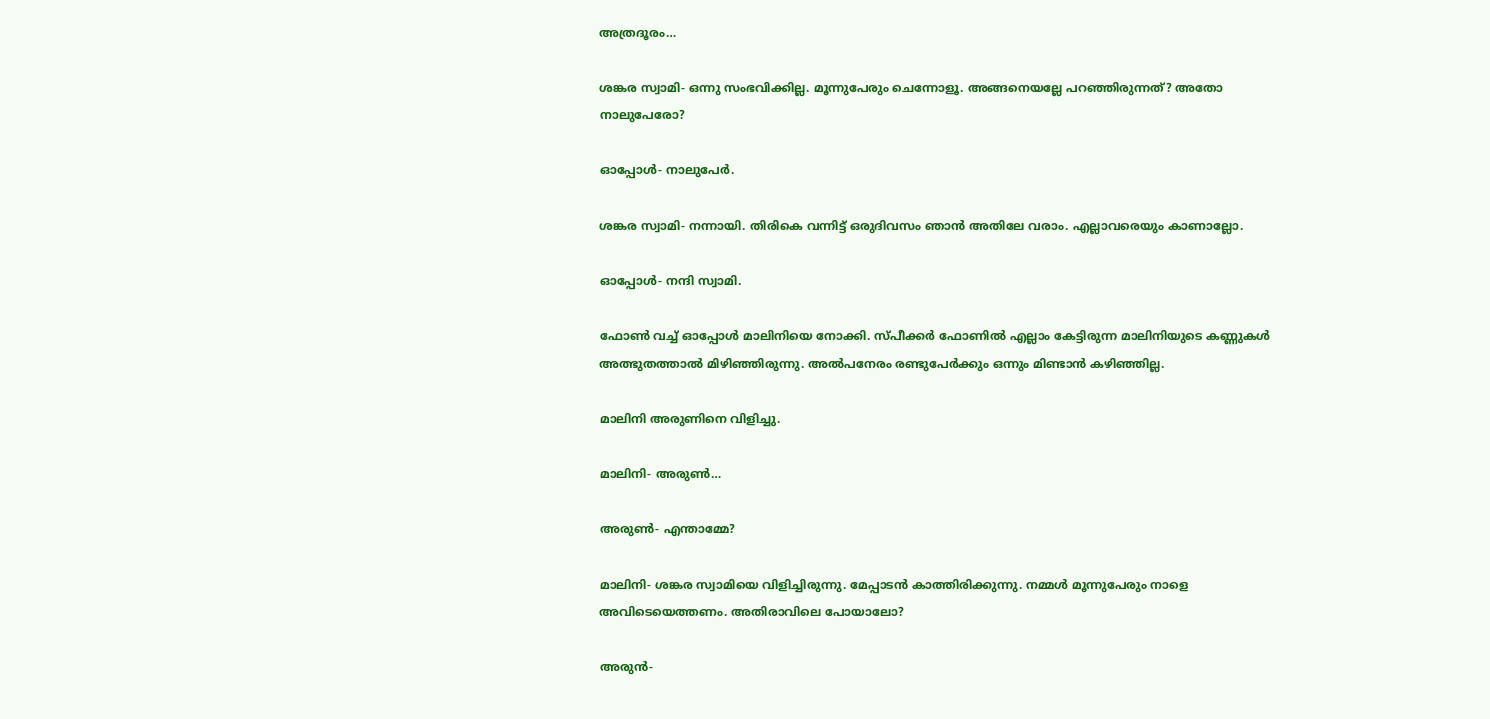അത്രദൂരം…

ശങ്കര സ്വാമി- ഒന്നു സംഭവിക്കില്ല. മൂന്നുപേരും ചെന്നോളൂ. അങ്ങനെയല്ലേ പറഞ്ഞിരുന്നത്? അതോ നാലുപേരോ?

ഓപ്പോൾ- നാലുപേർ.

ശങ്കര സ്വാമി- നന്നായി. തിരികെ വന്നിട്ട് ഒരുദിവസം ഞാൻ അതിലേ വരാം. എല്ലാവരെയും കാണാല്ലോ.

ഓപ്പോൾ- നന്ദി സ്വാമി.

ഫോൺ വച്ച് ഓപ്പോൾ മാലിനിയെ നോക്കി. സ്പീക്കർ ഫോണിൽ എല്ലാം കേട്ടിരുന്ന മാലിനിയുടെ കണ്ണുകൾ അത്ഭുതത്താൽ മിഴിഞ്ഞിരുന്നു. അൽപനേരം രണ്ടുപേർക്കും ഒന്നും മിണ്ടാൻ കഴിഞ്ഞില്ല.

മാലിനി അരുണിനെ വിളിച്ചു.

മാലിനി- അരുൺ…

അരുൺ- എന്താമ്മേ?

മാലിനി- ശങ്കര സ്വാമിയെ വിളിച്ചിരുന്നു. മേപ്പാടൻ കാത്തിരിക്കുന്നു. നമ്മൾ മൂന്നുപേരും നാളെ അവിടെയെത്തണം. അതിരാവിലെ പോയാലോ?

അരുൻ-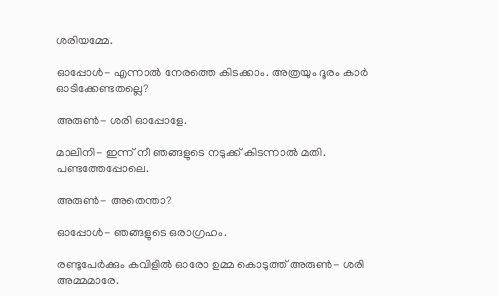ശരിയമ്മേ.

ഓപ്പോൾ- എന്നാൽ നേരത്തെ കിടക്കാം. അത്രയും ദൂരം കാർ ഓടിക്കേണ്ടതല്ലെ?

അരുൺ- ശരി ഓപ്പോളേ.

മാലിനി- ഇന്ന് നീ ഞങ്ങളുടെ നടുക്ക് കിടന്നാൽ മതി. പണ്ടത്തേപ്പോലെ.

അരുൺ- അതെന്താ?

ഓപ്പോൾ- ഞങ്ങളുടെ ഒരാഗ്രഹം.

രണ്ടുപേർക്കും കവിളിൽ ഓരോ ഉമ്മ കൊടുത്ത് അരുൺ- ശരി അമ്മമാരേ.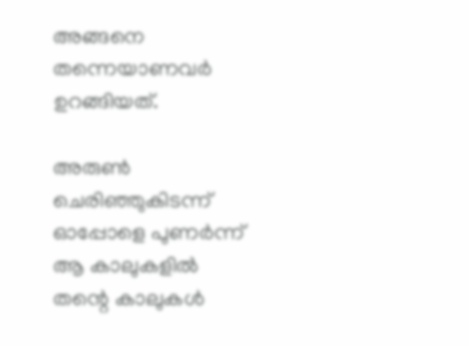അങ്ങനെ തന്നെയാണവർ ഉറങ്ങിയത്.

അരുൺ ചെരിഞ്ഞുകിടന്ന് ഓപ്പോളെ പുണർന്ന് ആ കാലുകളിൽ തന്റെ കാലുകൾ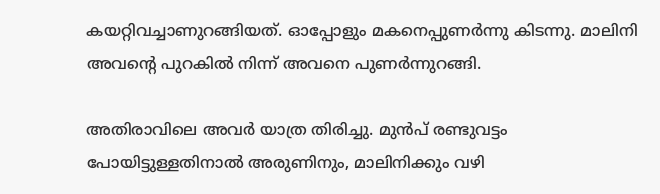കയറ്റിവച്ചാണുറങ്ങിയത്. ഓപ്പോളും മകനെപ്പുണർന്നു കിടന്നു. മാലിനി അവന്റെ പുറകിൽ നിന്ന് അവനെ പുണർന്നുറങ്ങി.

അതിരാവിലെ അവർ യാത്ര തിരിച്ചു. മുൻപ് രണ്ടുവട്ടം പോയിട്ടുള്ളതിനാൽ അരുണിനും, മാലിനിക്കും വഴി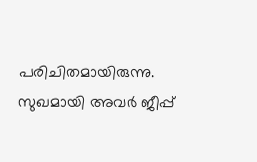പരിചിതമായിരുന്നു. സുഖമായി അവർ ജീപ്പ്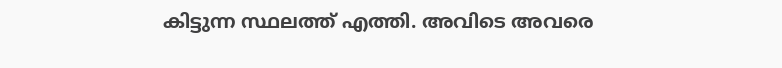കിട്ടുന്ന സ്ഥലത്ത് എത്തി. അവിടെ അവരെ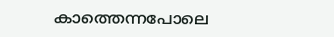കാത്തെന്നപോലെ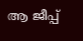ആ ജീപ്പ്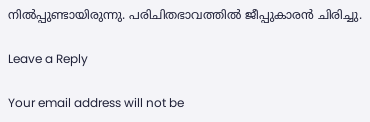നിൽപ്പുണ്ടായിരുന്നു. പരിചിതഭാവത്തിൽ ജീപ്പുകാരൻ ചിരിച്ചു.

Leave a Reply

Your email address will not be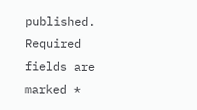published. Required fields are marked *